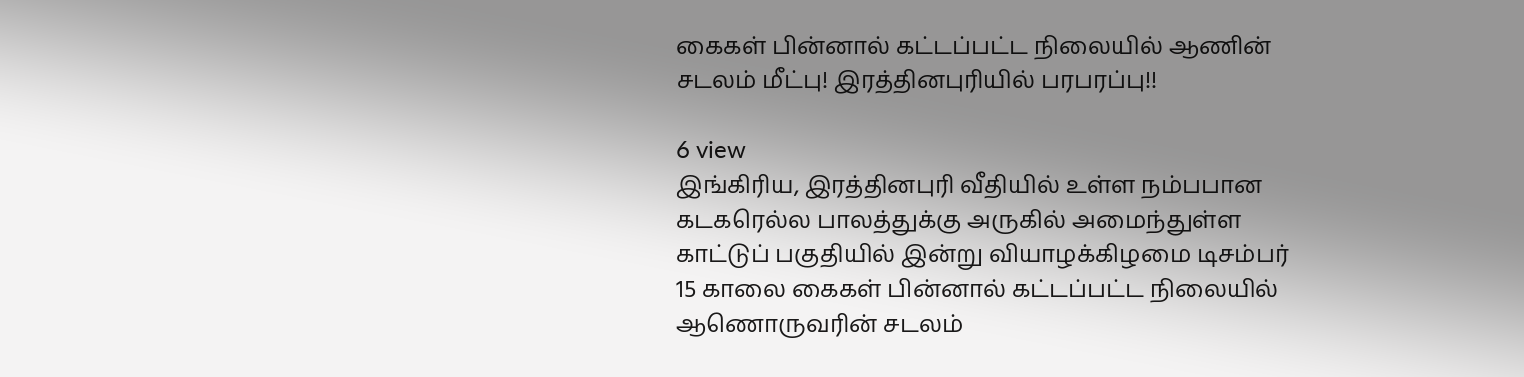கைகள் பின்னால் கட்டப்பட்ட நிலையில் ஆணின் சடலம் மீட்பு! இரத்தினபுரியில் பரபரப்பு!!

6 view
இங்கிரிய, இரத்தினபுரி வீதியில் உள்ள நம்பபான கடகரெல்ல பாலத்துக்கு அருகில் அமைந்துள்ள காட்டுப் பகுதியில் இன்று வியாழக்கிழமை டிசம்பர் 15 காலை கைகள் பின்னால் கட்டப்பட்ட நிலையில் ஆணொருவரின் சடலம்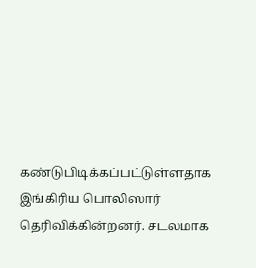கண்டுபிடிக்கப்பட்டுள்ளதாக இங்கிரிய பொலிஸார் தெரிவிக்கின்றனர். சடலமாக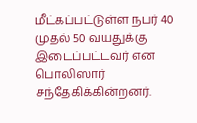மீட்கப்பட்டுள்ள நபர் 40 முதல் 50 வயதுக்கு இடைப்பட்டவர் என பொலிஸார் சந்தேகிக்கின்றனர்.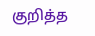குறித்த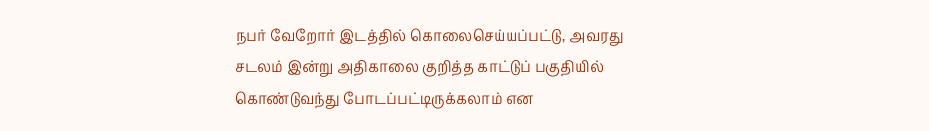நபர் வேறோர் இடத்தில் கொலைசெய்யப்பட்டு, அவரது சடலம் இன்று அதிகாலை குறித்த காட்டுப் பகுதியில் கொண்டுவந்து போடப்பட்டிருக்கலாம் என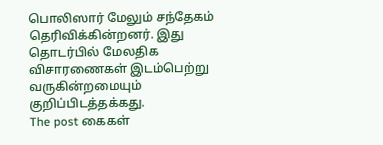பொலிஸார் மேலும் சந்தேகம் தெரிவிக்கின்றனர். இது தொடர்பில் மேலதிக விசாரணைகள் இடம்பெற்று வருகின்றமையும் குறிப்பிடத்தக்கது.
The post கைகள்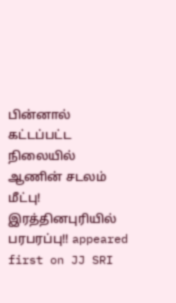பின்னால் கட்டப்பட்ட நிலையில் ஆணின் சடலம் மீட்பு! இரத்தினபுரியில் பரபரப்பு!! appeared first on JJ SRI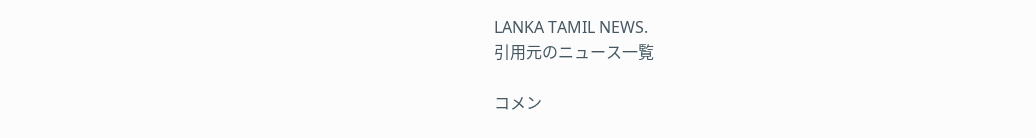LANKA TAMIL NEWS.
引用元のニュース一覧

コメン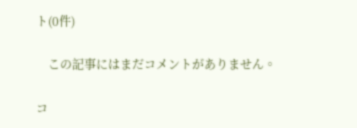ト(0件)

    この記事にはまだコメントがありません。

コ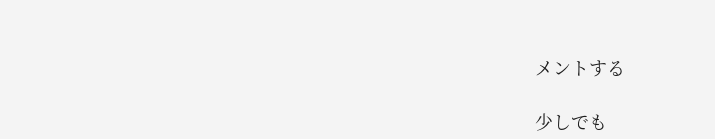メントする

少しでも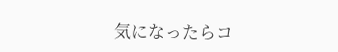気になったらコ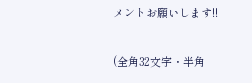メントお願いします!!

(全角32文字・半角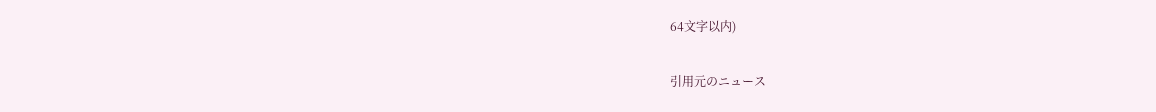64文字以内)

引用元のニュース